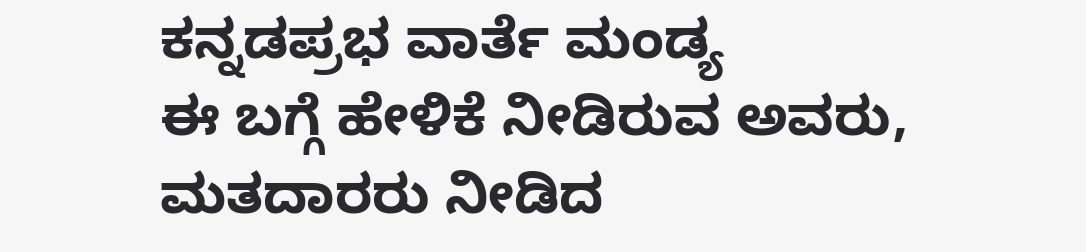ಕನ್ನಡಪ್ರಭ ವಾರ್ತೆ ಮಂಡ್ಯ
ಈ ಬಗ್ಗೆ ಹೇಳಿಕೆ ನೀಡಿರುವ ಅವರು, ಮತದಾರರು ನೀಡಿದ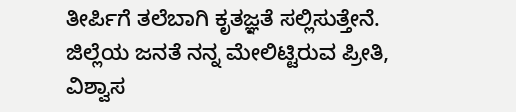ತೀರ್ಪಿಗೆ ತಲೆಬಾಗಿ ಕೃತಜ್ಞತೆ ಸಲ್ಲಿಸುತ್ತೇನೆ. ಜಿಲ್ಲೆಯ ಜನತೆ ನನ್ನ ಮೇಲಿಟ್ಟಿರುವ ಪ್ರೀತಿ, ವಿಶ್ವಾಸ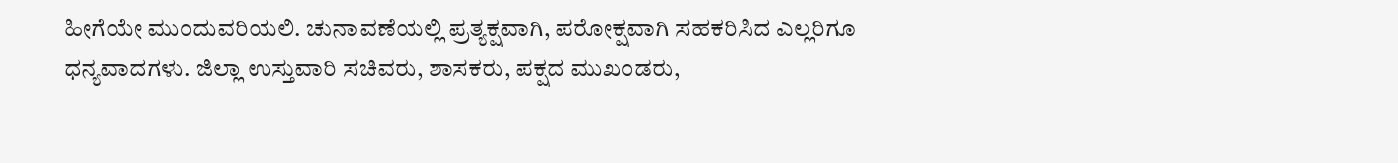ಹೀಗೆಯೇ ಮುಂದುವರಿಯಲಿ. ಚುನಾವಣೆಯಲ್ಲಿ ಪ್ರತ್ಯಕ್ಷವಾಗಿ, ಪರೋಕ್ಷವಾಗಿ ಸಹಕರಿಸಿದ ಎಲ್ಲರಿಗೂ ಧನ್ಯವಾದಗಳು. ಜಿಲ್ಲಾ ಉಸ್ತುವಾರಿ ಸಚಿವರು, ಶಾಸಕರು, ಪಕ್ಷದ ಮುಖಂಡರು,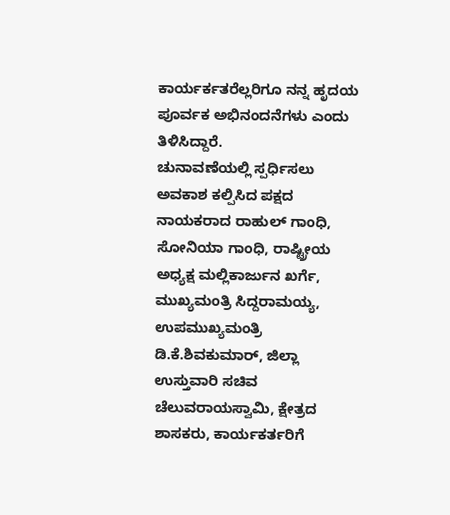ಕಾರ್ಯರ್ಕತರೆಲ್ಲರಿಗೂ ನನ್ನ ಹೃದಯ ಪೂರ್ವಕ ಅಭಿನಂದನೆಗಳು ಎಂದು ತಿಳಿಸಿದ್ದಾರೆ.
ಚುನಾವಣೆಯಲ್ಲಿ ಸ್ಪರ್ಧಿಸಲು ಅವಕಾಶ ಕಲ್ಪಿಸಿದ ಪಕ್ಷದ ನಾಯಕರಾದ ರಾಹುಲ್ ಗಾಂಧಿ, ಸೋನಿಯಾ ಗಾಂಧಿ, ರಾಷ್ಟ್ರೀಯ ಅಧ್ಯಕ್ಷ ಮಲ್ಲಿಕಾರ್ಜುನ ಖರ್ಗೆ, ಮುಖ್ಯಮಂತ್ರಿ ಸಿದ್ದರಾಮಯ್ಯ, ಉಪಮುಖ್ಯಮಂತ್ರಿ ಡಿ.ಕೆ.ಶಿವಕುಮಾರ್, ಜಿಲ್ಲಾ ಉಸ್ತುವಾರಿ ಸಚಿವ ಚೆಲುವರಾಯಸ್ವಾಮಿ, ಕ್ಷೇತ್ರದ ಶಾಸಕರು, ಕಾರ್ಯಕರ್ತರಿಗೆ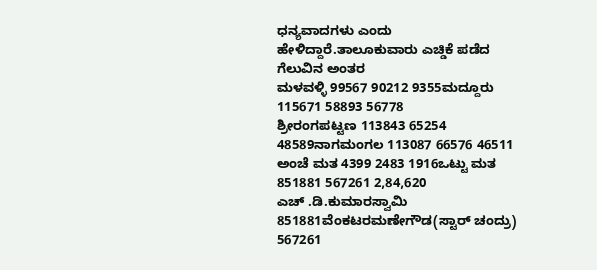ಧನ್ಯವಾದಗಳು ಎಂದು ಹೇಳಿದ್ದಾರೆ.ತಾಲೂಕುವಾರು ಎಚ್ಡಿಕೆ ಪಡೆದ ಗೆಲುವಿನ ಅಂತರ
ಮಳವಳ್ಳಿ 99567 90212 9355ಮದ್ದೂರು 115671 58893 56778
ಶ್ರೀರಂಗಪಟ್ಟಣ 113843 65254 48589ನಾಗಮಂಗಲ 113087 66576 46511
ಅಂಚೆ ಮತ 4399 2483 1916ಒಟ್ಟು ಮತ 851881 567261 2,84,620
ಎಚ್ .ಡಿ.ಕುಮಾರಸ್ವಾಮಿ 851881ವೆಂಕಟರಮಣೇಗೌಡ(ಸ್ಟಾರ್ ಚಂದ್ರು) 567261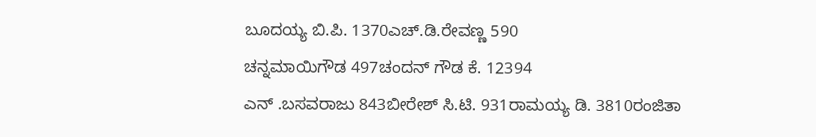ಬೂದಯ್ಯ ಬಿ.ಪಿ. 1370ಎಚ್.ಡಿ.ರೇವಣ್ಣ 590
ಚನ್ನಮಾಯಿಗೌಡ 497ಚಂದನ್ ಗೌಡ ಕೆ. 12394
ಎನ್ .ಬಸವರಾಜು 843ಬೀರೇಶ್ ಸಿ.ಟಿ. 931ರಾಮಯ್ಯ ಡಿ. 3810ರಂಜಿತಾ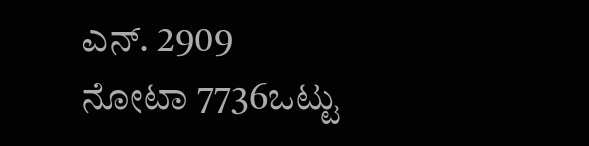ಎನ್. 2909
ನೋಟಾ 7736ಒಟ್ಟು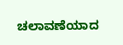ಚಲಾವಣೆಯಾದ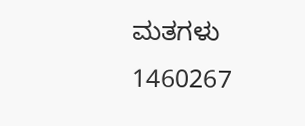ಮತಗಳು 1460267